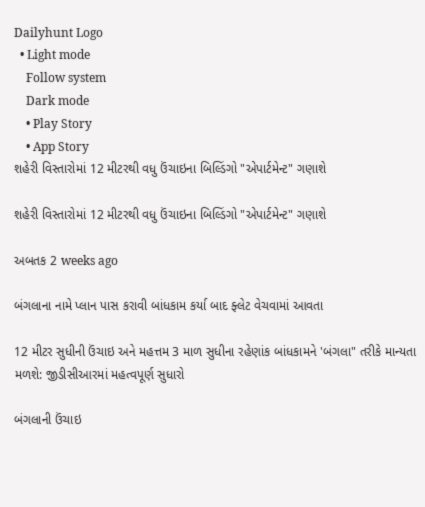Dailyhunt Logo
  • Light mode
    Follow system
    Dark mode
    • Play Story
    • App Story
શહેરી વિસ્તારોમાં 12 મીટરથી વધુ ઉંચાઇના બિલ્ડિંગો "એપાર્ટમેન્ટ" ગણાશે

શહેરી વિસ્તારોમાં 12 મીટરથી વધુ ઉંચાઇના બિલ્ડિંગો "એપાર્ટમેન્ટ" ગણાશે

અબતક 2 weeks ago

બંગલાના નામે પ્લાન પાસ કરાવી બાંધકામ કર્યા બાદ ફ્લેટ વેચવામાં આવતા

12 મીટર સુધીની ઉંચાઇ અને મહત્તમ 3 માળ સુધીના રહેણાંક બાંધકામને 'બંગલા" તરીકે માન્યતા મળશે: જીડીસીઆરમાં મહત્વપૂર્ણ સુધારો

બંગલાની ઉંચાઇ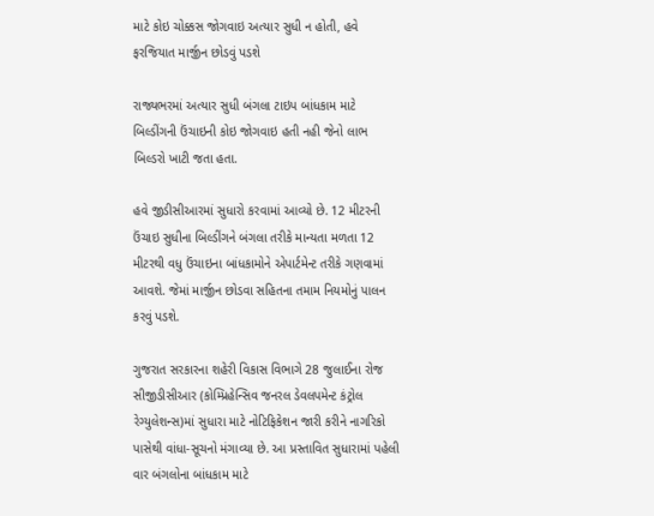માટે કોઇ ચોક્કસ જોગવાઇ અત્યાર સુધી ન હોતી, હવે ફરજિયાત માર્જીન છોડવું પડશે

રાજ્યભરમાં અત્યાર સુધી બંગલા ટાઇપ બાંધકામ માટે બિલ્ડીંગની ઉંચાઇની કોઇ જોગવાઇ હતી નહી જેનો લાભ બિલ્ડરો ખાટી જતા હતા.

હવે જીડીસીઆરમાં સુધારો કરવામાં આવ્યો છે. 12 મીટરની ઉંચાઇ સુધીના બિલ્ડીંગને બંગલા તરીકે માન્યતા મળતા 12 મીટરથી વધુ ઉંચાઇના બાંધકામોને એપાર્ટમેન્ટ તરીકે ગણવામાં આવશે. જેમાં માર્જીન છોડવા સહિતના તમામ નિયમોનું પાલન કરવું પડશે.

ગુજરાત સરકારના શહેરી વિકાસ વિભાગે 28 જુલાઈના રોજ સીજીડીસીઆર (કોમ્પ્રિહેન્સિવ જનરલ ડેવલપમેન્ટ કંટ્રોલ રેગ્યુલેશન્સ)માં સુધારા માટે નોટિફિકેશન જારી કરીને નાગરિકો પાસેથી વાંધા-સૂચનો મંગાવ્યા છે. આ પ્રસ્તાવિત સુધારામાં પહેલી વાર બંગલોના બાંધકામ માટે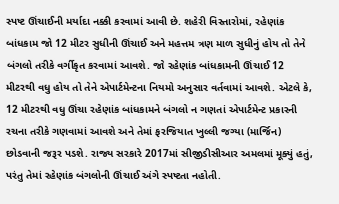સ્પષ્ટ ઊંચાઈની મર્યાદા નક્કી કરવામાં આવી છે. શહેરી વિસ્તારોમાં, રહેણાંક બાંધકામ જો 12 મીટર સુધીની ઊંચાઈ અને મહત્તમ ત્રણ માળ સુધીનું હોય તો તેને બંગલો તરીકે વર્ગીકૃત કરવામાં આવશે. જો રહેણાંક બાંધકામની ઊંચાઈ 12 મીટરથી વધુ હોય તો તેને એપાર્ટમેન્ટના નિયમો અનુસાર વર્તવામાં આવશે. એટલે કે, 12 મીટરથી વધુ ઊંચા રહેણાંક બાંધકામને બંગલો ન ગણતાં એપાર્ટમેન્ટ પ્રકારની રચના તરીકે ગણવામાં આવશે અને તેમાં ફરજિયાત ખુલ્લી જગ્યા (માર્જિન) છોડવાની જરૂર પડશે. રાજ્ય સરકારે 2017માં સીજીડીસીઆર અમલમાં મૂક્યું હતું, પરંતુ તેમાં રહેણાંક બંગલોની ઊંચાઈ અંગે સ્પષ્ટતા નહોતી.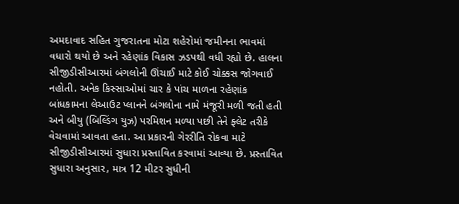અમદાવાદ સહિત ગુજરાતના મોટા શહેરોમાં જમીનના ભાવમાં વધારો થયો છે અને રહેણાંક વિકાસ ઝડપથી વધી રહ્યો છે. હાલના સીજીડીસીઆરમાં બંગલોની ઊંચાઈ માટે કોઈ ચોક્કસ જોગવાઈ નહોતી. અનેક કિસ્સાઓમાં ચાર કે પાંચ માળના રહેણાંક બાંધકામના લેઆઉટ પ્લાનને બંગલોના નામે મંજૂરી મળી જતી હતી અને બીયુ (બિલ્ડિંગ યુઝ) પરમિશન મળ્યા પછી તેને ફ્લેટ તરીકે વેચવામાં આવતા હતા. આ પ્રકારની ગેરરીતિ રોકવા માટે સીજીડીસીઆરમાં સુધારા પ્રસ્તાવિત કરવામાં આવ્યા છે. પ્રસ્તાવિત સુધારા અનુસાર, માત્ર 12 મીટર સુધીની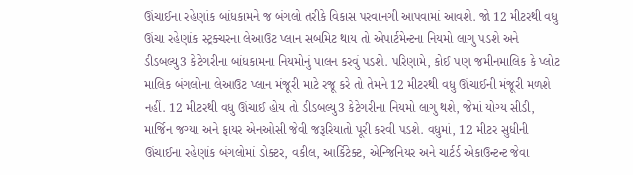ઊંચાઈના રહેણાંક બાંધકામને જ બંગલો તરીકે વિકાસ પરવાનગી આપવામાં આવશે. જો 12 મીટરથી વધુ ઊંચા રહેણાંક સ્ટ્રક્ચરના લેઆઉટ પ્લાન સબમિટ થાય તો એપાર્ટમેન્ટના નિયમો લાગુ પડશે અને ડીડબલ્યુ3 કેટેગરીના બાંધકામના નિયમોનું પાલન કરવું પડશે. પરિણામે, કોઈ પણ જમીનમાલિક કે પ્લોટ માલિક બંગલોના લેઆઉટ પ્લાન મંજૂરી માટે રજૂ કરે તો તેમને 12 મીટરથી વધુ ઊંચાઈની મંજૂરી મળશે નહીં. 12 મીટરથી વધુ ઊંચાઈ હોય તો ડીડબલ્યુ3 કેટેગરીના નિયમો લાગુ થશે, જેમાં યોગ્ય સીડી, માર્જિન જગ્યા અને ફાયર એનઓસી જેવી જરૂરિયાતો પૂરી કરવી પડશે. વધુમાં, 12 મીટર સુધીની ઊંચાઈના રહેણાંક બંગલોમાં ડોક્ટર, વકીલ, આર્કિટેક્ટ, એન્જિનિયર અને ચાર્ટર્ડ એકાઉન્ટન્ટ જેવા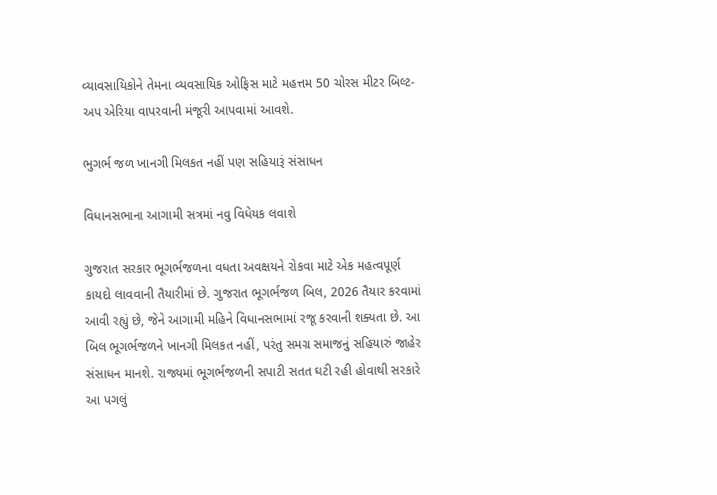વ્યાવસાયિકોને તેમના વ્યવસાયિક ઓફિસ માટે મહત્તમ 50 ચોરસ મીટર બિલ્ટ-અપ એરિયા વાપરવાની મંજૂરી આપવામાં આવશે.

ભુગર્ભ જળ ખાનગી મિલકત નહીં પણ સહિયારૂં સંસાધન

વિધાનસભાના આગામી સત્રમાં નવુ વિધેયક લવાશે

ગુજરાત સરકાર ભૂગર્ભજળના વધતા અવક્ષયને રોકવા માટે એક મહત્વપૂર્ણ કાયદો લાવવાની તૈયારીમાં છે. ગુજરાત ભૂગર્ભજળ બિલ, 2026 તૈયાર કરવામાં આવી રહ્યું છે, જેને આગામી મહિને વિધાનસભામાં રજૂ કરવાની શક્યતા છે. આ બિલ ભૂગર્ભજળને ખાનગી મિલકત નહીં, પરંતુ સમગ્ર સમાજનું સહિયારું જાહેર સંસાધન માનશે. રાજ્યમાં ભૂગર્ભજળની સપાટી સતત ઘટી રહી હોવાથી સરકારે આ પગલું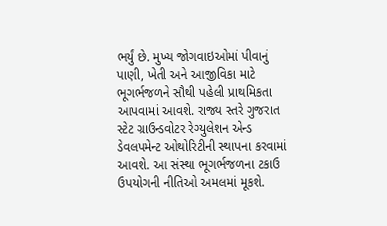ભર્યું છે. મુખ્ય જોગવાઇઓમાં પીવાનું પાણી, ખેતી અને આજીવિકા માટે ભૂગર્ભજળને સૌથી પહેલી પ્રાથમિકતા આપવામાં આવશે. રાજ્ય સ્તરે ગુજરાત સ્ટેટ ગ્રાઉન્ડવોટર રેગ્યુલેશન એન્ડ ડેવલપમેન્ટ ઓથોરિટીની સ્થાપના કરવામાં આવશે. આ સંસ્થા ભૂગર્ભજળના ટકાઉ ઉપયોગની નીતિઓ અમલમાં મૂકશે.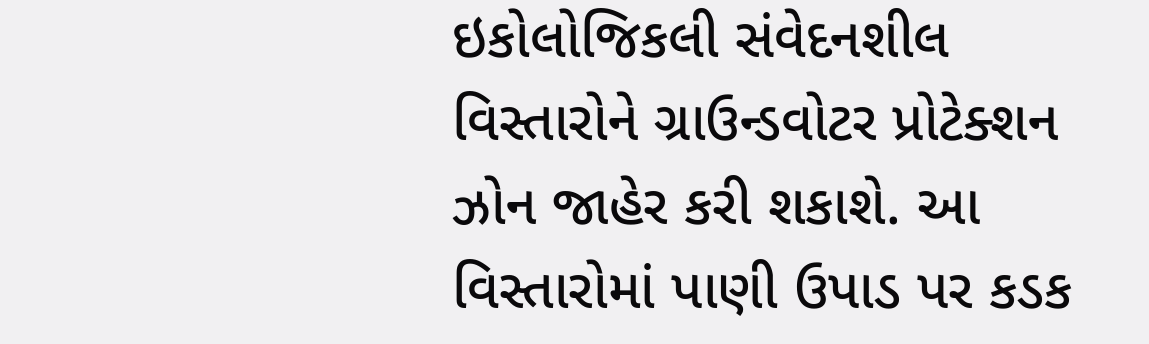ઇકોલોજિકલી સંવેદનશીલ વિસ્તારોને ગ્રાઉન્ડવોટર પ્રોટેક્શન ઝોન જાહેર કરી શકાશે. આ વિસ્તારોમાં પાણી ઉપાડ પર કડક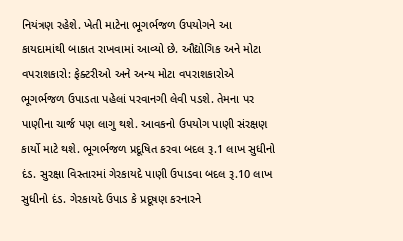નિયંત્રણ રહેશે. ખેતી માટેના ભૂગર્ભજળ ઉપયોગને આ કાયદામાંથી બાકાત રાખવામાં આવ્યો છે. ઔદ્યોગિક અને મોટા વપરાશકારો: ફેક્ટરીઓ અને અન્ય મોટા વપરાશકારોએ ભૂગર્ભજળ ઉપાડતા પહેલાં પરવાનગી લેવી પડશે. તેમના પર પાણીના ચાર્જ પણ લાગુ થશે. આવકનો ઉપયોગ પાણી સંરક્ષણ કાર્યો માટે થશે. ભૂગર્ભજળ પ્રદૂષિત કરવા બદલ રૂ.1 લાખ સુધીનો દંડ. સુરક્ષા વિસ્તારમાં ગેરકાયદે પાણી ઉપાડવા બદલ રૂ.10 લાખ સુધીનો દંડ. ગેરકાયદે ઉપાડ કે પ્રદૂષણ કરનારને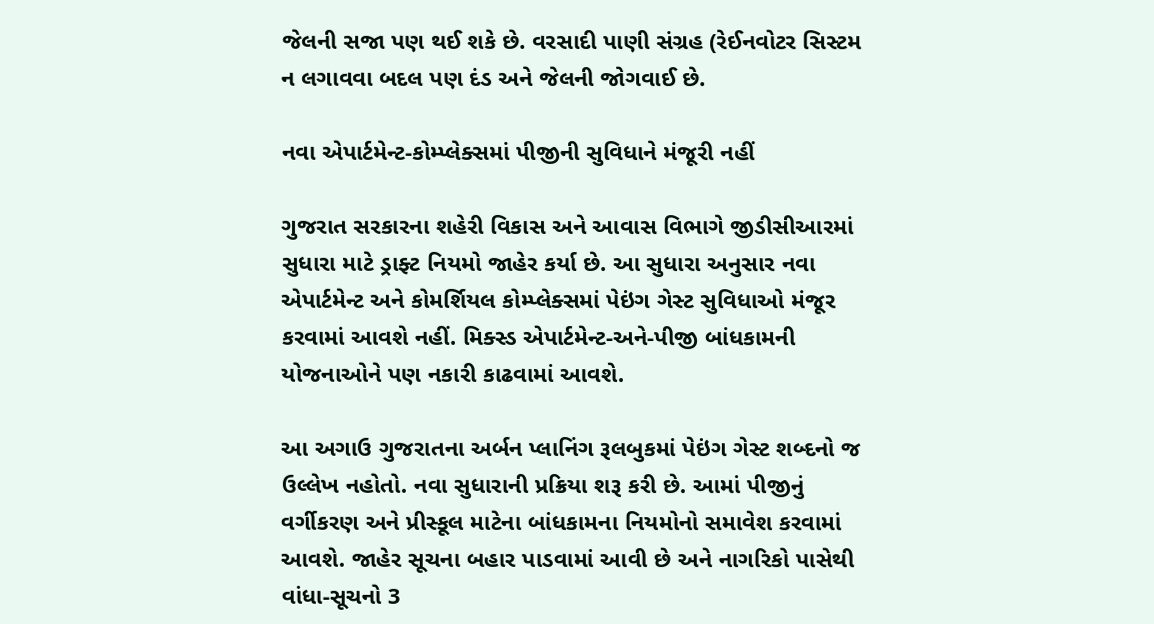જેલની સજા પણ થઈ શકે છે. વરસાદી પાણી સંગ્રહ (રેઈનવોટર સિસ્ટમ ન લગાવવા બદલ પણ દંડ અને જેલની જોગવાઈ છે.

નવા એપાર્ટમેન્ટ-કોમ્પ્લેક્સમાં પીજીની સુવિધાને મંજૂરી નહીં

ગુજરાત સરકારના શહેરી વિકાસ અને આવાસ વિભાગે જીડીસીઆરમાં સુધારા માટે ડ્રાફ્ટ નિયમો જાહેર કર્યા છે. આ સુધારા અનુસાર નવા એપાર્ટમેન્ટ અને કોમર્શિયલ કોમ્પ્લેક્સમાં પેઇંગ ગેસ્ટ સુવિધાઓ મંજૂર કરવામાં આવશે નહીં. મિક્સ્ડ એપાર્ટમેન્ટ-અને-પીજી બાંધકામની યોજનાઓને પણ નકારી કાઢવામાં આવશે.

આ અગાઉ ગુજરાતના અર્બન પ્લાનિંગ રૂલબુકમાં પેઇંગ ગેસ્ટ શબ્દનો જ ઉલ્લેખ નહોતો. નવા સુધારાની પ્રક્રિયા શરૂ કરી છે. આમાં પીજીનું વર્ગીકરણ અને પ્રીસ્કૂલ માટેના બાંધકામના નિયમોનો સમાવેશ કરવામાં આવશે. જાહેર સૂચના બહાર પાડવામાં આવી છે અને નાગરિકો પાસેથી વાંધા-સૂચનો 3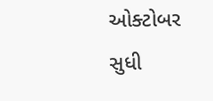ઓક્ટોબર સુધી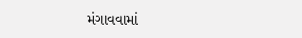મંગાવવામાં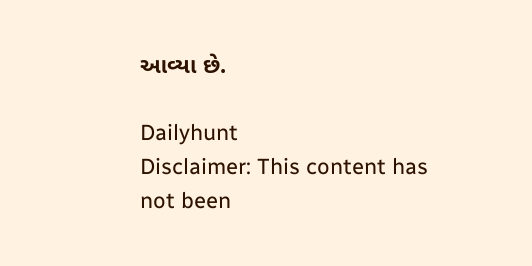આવ્યા છે.

Dailyhunt
Disclaimer: This content has not been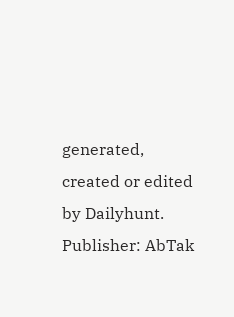generated, created or edited by Dailyhunt. Publisher: AbTak